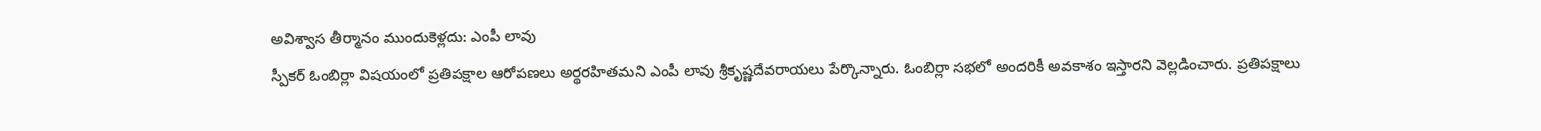అవిశ్వాస తీర్మానం ముందుకెళ్లదు: ఎంపీ లావు
స్పీకర్ ఓంబిర్లా విషయంలో ప్రతిపక్షాల ఆరోపణలు అర్థరహితమని ఎంపీ లావు శ్రీకృష్ణదేవరాయలు పేర్కొన్నారు. ఓంబిర్లా సభలో అందరికీ అవకాశం ఇస్తారని వెల్లడించారు. ప్రతిపక్షాలు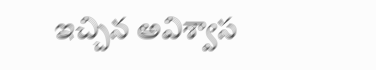ఇచ్చిన అవిశ్వాస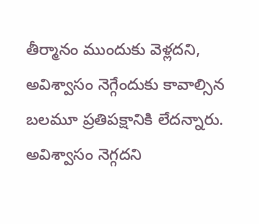తీర్మానం ముందుకు వెళ్లదని, అవిశ్వాసం నెగ్గేందుకు కావాల్సిన బలమూ ప్రతిపక్షానికి లేదన్నారు. అవిశ్వాసం నెగ్గదని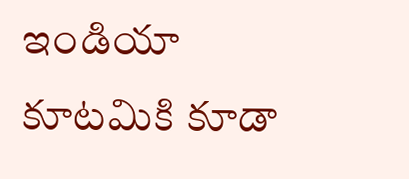ఇండియా కూటమికి కూడా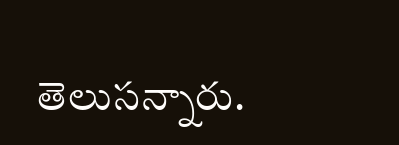తెలుసన్నారు.